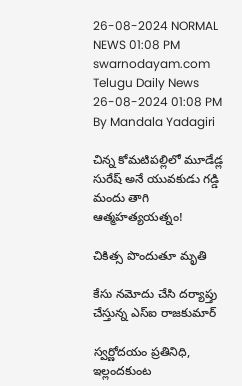26-08-2024 NORMAL NEWS 01:08 PM
swarnodayam.com
Telugu Daily News
26-08-2024 01:08 PM By Mandala Yadagiri

చిన్న కోమటిపల్లిలో మూడేడ్ల సురేష్ అనే యువకుడు గడ్డి మందు తాగి ఆత్మహత్యయత్నం!

చికిత్స పొందుతూ మృతి

కేసు నమోదు చేసి దర్యాప్తు చేస్తున్న ఎస్ఐ రాజకుమార్

స్వర్ణోదయం ప్రతినిధి, ఇల్లందకుంట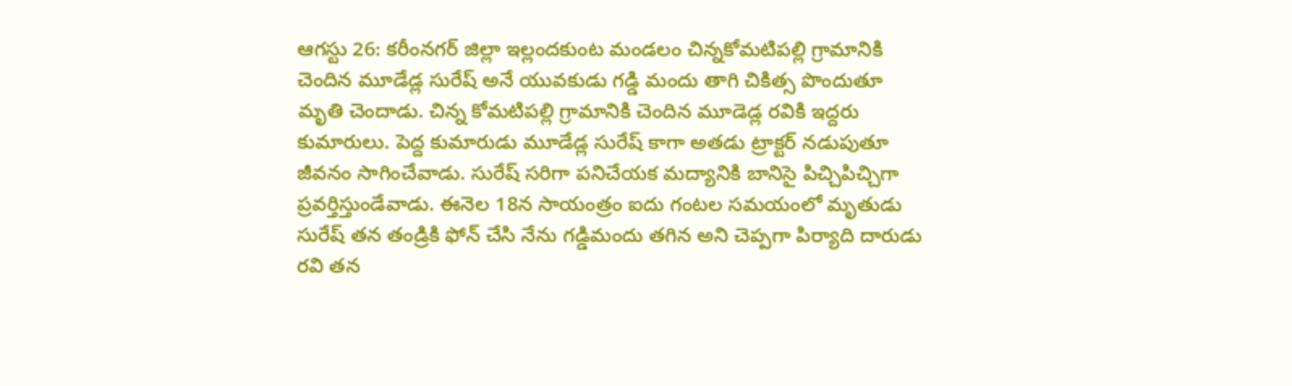ఆగస్టు 26: కరీంనగర్ జిల్లా ఇల్లందకుంట మండలం చిన్నకోమటిపల్లి గ్రామానికి చెందిన మూడేడ్ల సురేష్ అనే యువకుడు గడ్డి మందు తాగి చికిత్స పొందుతూ మృతి చెందాడు. చిన్న కోమటిపల్లి గ్రామానికి చెందిన మూడెడ్ల రవికి ఇద్దరు కుమారులు. పెద్ద కుమారుడు మూడేడ్ల సురేష్ కాగా అతడు ట్రాక్టర్ నడుపుతూ జీవనం సాగించేవాడు. సురేష్ సరిగా పనిచేయక మద్యానికి బానిసై పిచ్చిపిచ్చిగా ప్రవర్తిస్తుండేవాడు. ఈనెల 18న సాయంత్రం ఐదు గంటల సమయంలో మృతుడు సురేష్ తన తండ్రికి ఫోన్ చేసి నేను గడ్డిమందు తగిన అని చెప్పగా పిర్యాది దారుడు రవి తన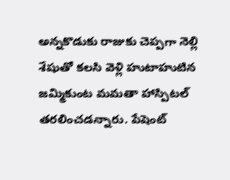అన్నకొడుకు రాజుకు చెప్పగా నెల్లి శేషుతో కలసి వెళ్లి హుటాహుటిన జమ్మికుంట మమతా హాస్పిటల్ తరలించడన్నారు. పేషెంట్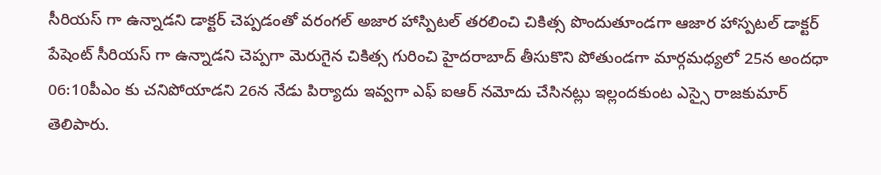సీరియస్ గా ఉన్నాడని డాక్టర్ చెప్పడంతో వరంగల్ అజార హాస్పిటల్ తరలించి చికిత్స పొందుతూండగా ఆజార హాస్పటల్ డాక్టర్ పేషెంట్ సీరియస్ గా ఉన్నాడని చెప్పగా మెరుగైన చికిత్స గురించి హైదరాబాద్ తీసుకొని పోతుండగా మార్గమధ్యలో 25న అందధా 06:10పీఎం కు చనిపోయాడని 26న నేడు పిర్యాదు ఇవ్వగా ఎఫ్ ఐఆర్ నమోదు చేసినట్లు ఇల్లందకుంట ఎస్సై రాజకుమార్ తెలిపారు.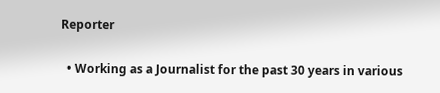Reporter

  • Working as a Journalist for the past 30 years in various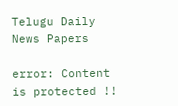Telugu Daily News Papers

error: Content is protected !!